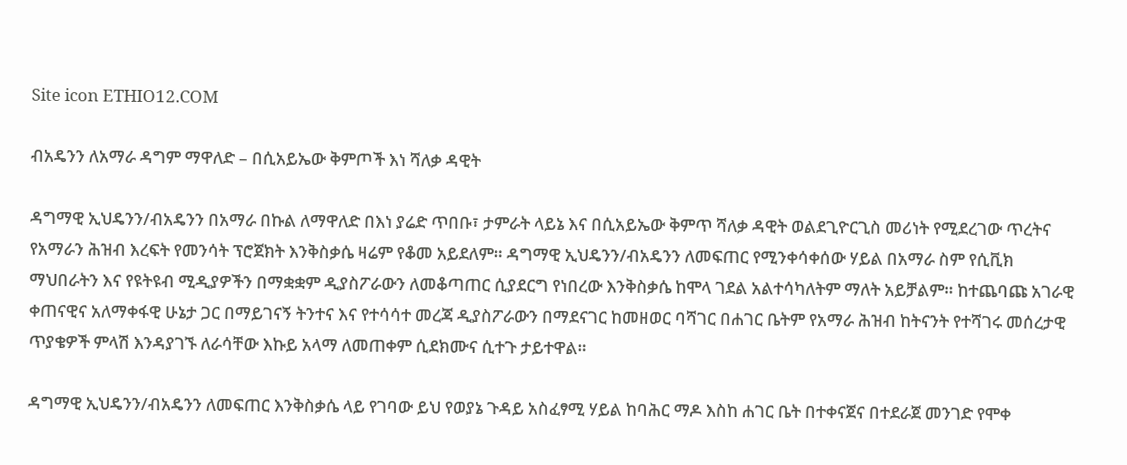Site icon ETHIO12.COM

ብአዴንን ለአማራ ዳግም ማዋለድ – በሲአይኤው ቅምጦች እነ ሻለቃ ዳዊት

ዳግማዊ ኢህዴንን/ብአዴንን በአማራ በኩል ለማዋለድ በእነ ያሬድ ጥበቡ፣ ታምራት ላይኔ እና በሲአይኤው ቅምጥ ሻለቃ ዳዊት ወልደጊዮርጊስ መሪነት የሚደረገው ጥረትና የአማራን ሕዝብ እረፍት የመንሳት ፕሮጀክት እንቅስቃሴ ዛሬም የቆመ አይደለም። ዳግማዊ ኢህዴንን/ብአዴንን ለመፍጠር የሚንቀሳቀሰው ሃይል በአማራ ስም የሲቪክ ማህበራትን እና የዩትዩብ ሚዲያዎችን በማቋቋም ዲያስፖራውን ለመቆጣጠር ሲያደርግ የነበረው እንቅስቃሴ ከሞላ ገደል አልተሳካለትም ማለት አይቻልም። ከተጨባጩ አገራዊ ቀጠናዊና አለማቀፋዊ ሁኔታ ጋር በማይገናኝ ትንተና እና የተሳሳተ መረጃ ዲያስፖራውን በማደናገር ከመዘወር ባሻገር በሐገር ቤትም የአማራ ሕዝብ ከትናንት የተሻገሩ መሰረታዊ ጥያቄዎች ምላሽ እንዳያገኙ ለራሳቸው እኩይ አላማ ለመጠቀም ሲደክሙና ሲተጉ ታይተዋል።

ዳግማዊ ኢህዴንን/ብአዴንን ለመፍጠር እንቅስቃሴ ላይ የገባው ይህ የወያኔ ጉዳይ አስፈፃሚ ሃይል ከባሕር ማዶ እስከ ሐገር ቤት በተቀናጀና በተደራጀ መንገድ የሞቀ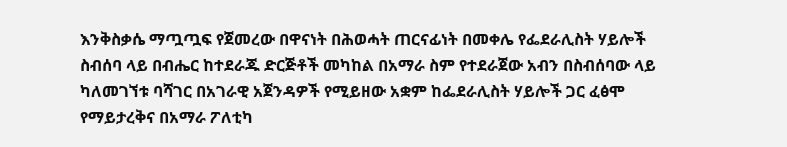እንቅስቃሴ ማጧጧፍ የጀመረው በዋናነት በሕወሓት ጠርናፊነት በመቀሌ የፌደራሊስት ሃይሎች ስብሰባ ላይ በብሔር ከተደራጁ ድርጅቶች መካከል በአማራ ስም የተደራጀው አብን በስብሰባው ላይ ካለመገኘቱ ባሻገር በአገራዊ አጀንዳዎች የሚይዘው አቋም ከፌደራሊስት ሃይሎች ጋር ፈፅሞ የማይታረቅና በአማራ ፖለቲካ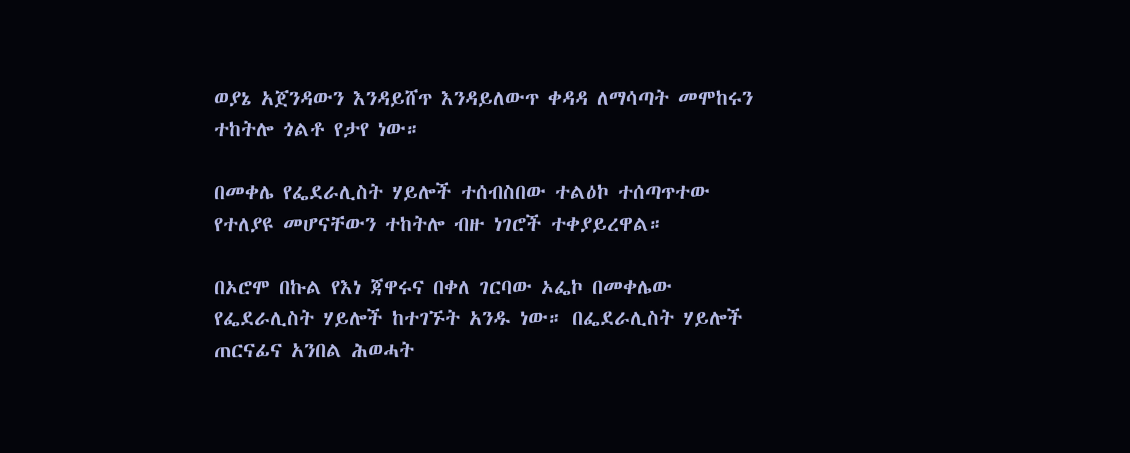ወያኔ አጀንዳውን እንዳይሸጥ እንዳይለውጥ ቀዳዳ ለማሳጣት መሞከሩን ተከትሎ ጎልቶ የታየ ነው።

በመቀሌ የፌደራሊስት ሃይሎች ተሰብስበው ተልዕኮ ተሰጣጥተው የተለያዩ መሆናቸውን ተከትሎ ብዙ ነገሮች ተቀያይረዋል።

በኦሮሞ በኩል የእነ ጃዋሩና በቀለ ገርባው ኦፌኮ በመቀሌው የፌደራሊስት ሃይሎች ከተገኙት አንዱ ነው። በፌደራሊስት ሃይሎች ጠርናፊና አንበል ሕወሓት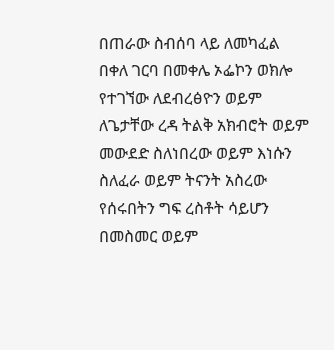በጠራው ስብሰባ ላይ ለመካፈል በቀለ ገርባ በመቀሌ ኦፌኮን ወክሎ የተገኘው ለደብረፅዮን ወይም ለጌታቸው ረዳ ትልቅ አክብሮት ወይም መውደድ ስለነበረው ወይም እነሱን ስለፈራ ወይም ትናንት አስረው የሰሩበትን ግፍ ረስቶት ሳይሆን በመስመር ወይም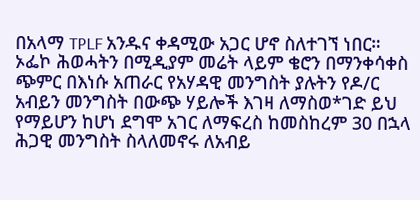በአላማ TPLF አንዱና ቀዳሚው አጋር ሆኖ ስለተገኘ ነበር።
ኦፌኮ ሕወሓትን በሚዲያም መሬት ላይም ቄሮን በማንቀሳቀስ ጭምር በእነሱ አጠራር የአሃዳዊ መንግስት ያሉትን የዶ/ር አብይን መንግስት በውጭ ሃይሎች እገዛ ለማስወ*ገድ ይህ የማይሆን ከሆነ ደግሞ አገር ለማፍረስ ከመስከረም 30 በኋላ ሕጋዊ መንግስት ስላለመኖሩ ለአብይ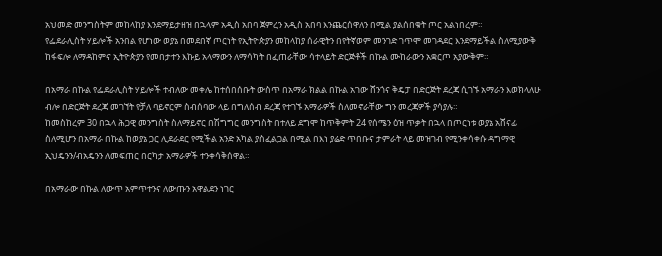አህመድ መንግስትም መከላከያ እንደማይታዘዝ በኋላም አዲስ አበባ ጀምረን አዲስ አበባ እንጨርሰዋለን በሚል ያልሰበቁት ጦር አልነበረም።
የፌደራሊስት ሃይሎች አንበል የሆነው ወያኔ በመደበኛ ጦርነት የኢትዮጵያን መከላከያ ሰራዊትን በየትኛወም መንገድ ገጥሞ መገዳደር እንደማይችል ስለሚያውቅ ከፋፍሎ ለማዳከምና ኢትዮጵያን የመበታተን እኩይ አላማውን ለማሳካት በፈጠራቸው ሳተላይት ድርጅቶች በኩል ሙከራውን አቋርጦ አያውቅም።

በአማራ በኩል የፌደራሊስት ሃይሎች ተብለው መቀሌ ከተሰበሰቡት ውስጥ በአማራ ክልል በኩል አገው ሸንጎና ቅዴፓ በድርጅት ደረጃ ሲገኙ አማራን እወክላለሁ ብሎ በድርጅት ደረጃ መገኘት የቻለ ባይኖርም ስብሰባው ላይ በግለሰብ ደረጃ የተገኙ አማራዎች ስለመኖራቸው ግን መረጃዎች ያሳያሉ።
ከመስከረም 30 በኋላ ሕጋዊ መንግስት ስለማይኖር በሽግግር መንግስት በተለይ ደግሞ ከጥቅምት 24 የሰሜን ዕዝ ጥቃት በኋላ በጦርነቱ ወያኔ አሸናፊ ስለሚሆን በአማራ በኩል ከወያኔ ጋር ሊደራደር የሚችል አንድ አካል ያስፈልጋል በሚል በእነ ያሬድ ጥበቡና ታምራት ላይ መዝገብ የሚንቀሳቀሱ ዳግማዊ ኢህዴንን/ብአዴንን ለመፍጠር በርካታ አማራዎች ተንቀሳቅሰዋል።

በአማራው በኩል ለውጥ አምጥተንና ለውጡን አዋልደን ነገር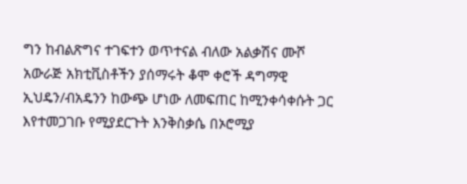ግን ከብልጽግና ተገፍተን ወጥተናል ብለው አልቃሽና ሙሾ አውራጅ አክቲቪስቶችን ያሰማሩት ቆሞ ቀሮች ዳግማዊ ኢህዴን/ብአዴንን ከውጭ ሆነው ለመፍጠር ከሚንቀሳቀሱት ጋር እየተመጋገቡ የሚያደርጉት እንቅስቃሴ በኦሮሚያ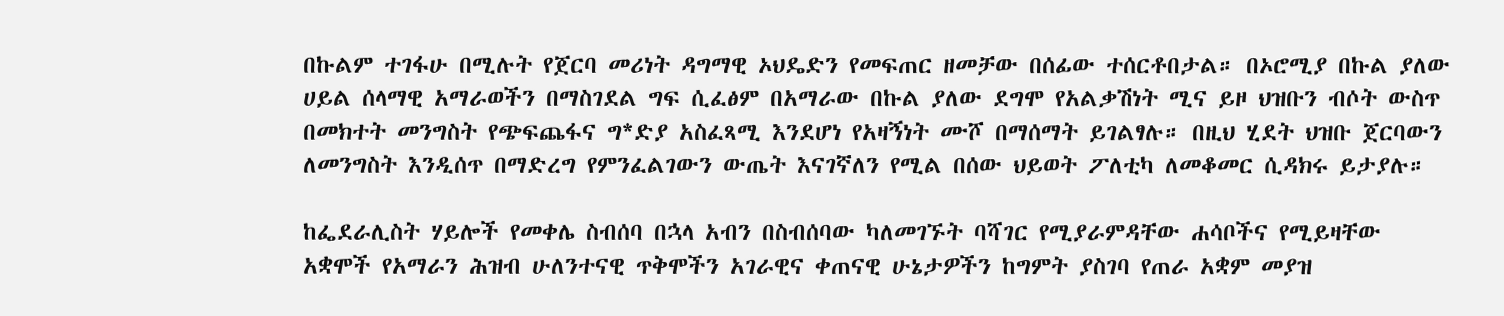በኩልም ተገፋሁ በሚሉት የጀርባ መሪነት ዳግማዊ ኦህዴድን የመፍጠር ዘመቻው በሰፊው ተሰርቶበታል። በኦሮሚያ በኩል ያለው ሀይል ሰላማዊ አማራወችን በማስገደል ግፍ ሲፈፅም በአማራው በኩል ያለው ደግሞ የአልቃሽነት ሚና ይዞ ህዝቡን ብሶት ውስጥ በመክተት መንግስት የጭፍጨፋና ግ*ድያ አስፈጻሚ እንደሆነ የአዛኝነት ሙሾ በማሰማት ይገልፃሉ። በዚህ ሂደት ህዝቡ ጀርባውን ለመንግስት እንዲሰጥ በማድረግ የምንፈልገውን ውጤት እናገኛለን የሚል በሰው ህይወት ፖለቲካ ለመቆመር ሲዳክሩ ይታያሉ።

ከፌደራሊስት ሃይሎች የመቀሌ ስብሰባ በኋላ አብን በስብሰባው ካለመገኙት ባሻገር የሚያራምዳቸው ሐሳቦችና የሚይዛቸው አቋሞች የአማራን ሕዝብ ሁለንተናዊ ጥቅሞችን አገራዊና ቀጠናዊ ሁኔታዎችን ከግምት ያስገባ የጠራ አቋም መያዝ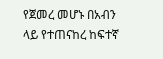የጀመረ መሆኑ በአብን ላይ የተጠናከረ ከፍተኛ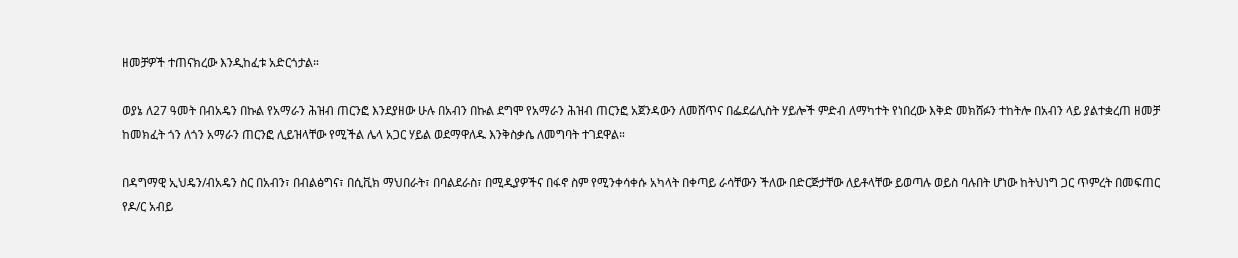ዘመቻዎች ተጠናክረው እንዲከፈቱ አድርጎታል።

ወያኔ ለ27 ዓመት በብአዴን በኩል የአማራን ሕዝብ ጠርንፎ እንደያዘው ሁሉ በአብን በኩል ደግሞ የአማራን ሕዝብ ጠርንፎ አጀንዳውን ለመሸጥና በፌደሬሊስት ሃይሎች ምድብ ለማካተት የነበረው እቅድ መክሸፉን ተከትሎ በአብን ላይ ያልተቋረጠ ዘመቻ ከመክፈት ጎን ለጎን አማራን ጠርንፎ ሊይዝላቸው የሚችል ሌላ አጋር ሃይል ወደማዋለዱ እንቅስቃሴ ለመግባት ተገደዋል።

በዳግማዊ ኢህዴን/ብአዴን ስር በአብን፣ በብልፅግና፣ በሲቪክ ማህበራት፣ በባልደራስ፣ በሚዲያዎችና በፋኖ ስም የሚንቀሳቀሱ አካላት በቀጣይ ራሳቸውን ችለው በድርጅታቸው ለይቶላቸው ይወጣሉ ወይስ ባሉበት ሆነው ከትህነግ ጋር ጥምረት በመፍጠር የዶ/ር አብይ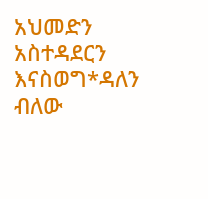አህመድን አስተዳደርን እናስወግ*ዳለን ብለው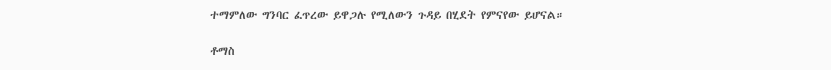ተማምለው ግንባር ፈጥረው ይዋጋሉ የሚለውን ጉዳይ በሂደት የምናየው ይሆናል።

ቶማስ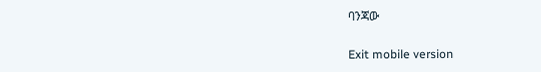ባንጃው

Exit mobile version